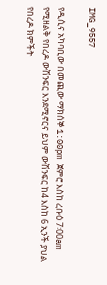IMG_9557

የዲሲና አካባቢው በመጪው ማክሰኞ 1:00pm ጀምሮ እስከ ረቡዕ 7፡00am የሚዘልቅ የበረዶ ውሽንፍር እንደሚኖርና ይህም ውሽንፍር ከ4 እስከ 6 ኢንች ያህል የበረዶ ክምችት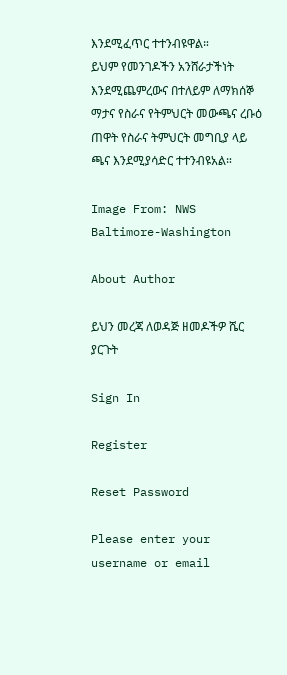እንደሚፈጥር ተተንብዩዋል።
ይህም የመንገዶችን አንሸራታችነት እንደሚጨምረውና በተለይም ለማክሰኞ ማታና የስራና የትምህርት መውጫና ረቡዕ ጠዋት የስራና ትምህርት መግቢያ ላይ ጫና እንደሚያሳድር ተተንብዩአል።

Image From: NWS Baltimore-Washington

About Author

ይህን መረጃ ለወዳጅ ዘመዶችዎ ሼር ያርጉት

Sign In

Register

Reset Password

Please enter your username or email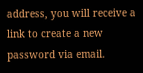address, you will receive a link to create a new password via email.